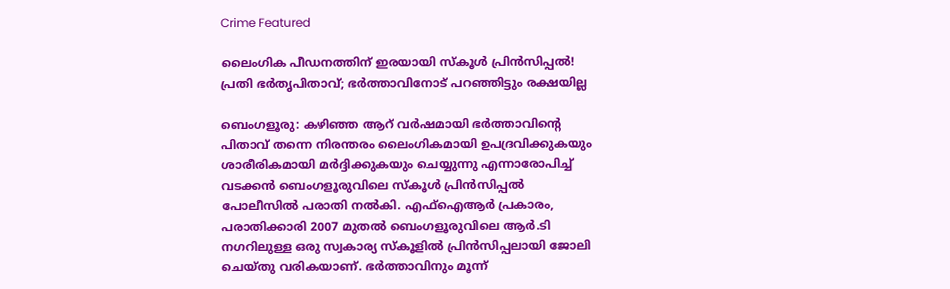Crime Featured

ലൈംഗിക പീഡനത്തിന് ഇരയായി സ്കൂൾ പ്രിൻസിപ്പൽ! പ്രതി ഭർതൃപിതാവ്; ഭർ‌ത്താവിനോട് പറഞ്ഞിട്ടും രക്ഷയില്ല

ബെംഗളൂരു: കഴിഞ്ഞ ആറ് വർഷമായി ഭര്‍ത്താവിന്റെ പിതാവ് തന്നെ നിരന്തരം ലൈംഗികമായി ഉപദ്രവിക്കുകയും ശാരീരികമായി മർദ്ദിക്കുകയും ചെയ്യുന്നു എന്നാരോപിച്ച് വടക്കൻ ബെംഗളൂരുവിലെ സ്കൂൾ പ്രിൻസിപ്പൽ പോലീസിൽ പരാതി നൽകി. എഫ്‌ഐആർ പ്രകാരം, പരാതിക്കാരി 2007 മുതൽ ബെംഗളൂരുവിലെ ആർ.ടി നഗറിലുള്ള ഒരു സ്വകാര്യ സ്കൂളിൽ പ്രിൻസിപ്പലായി ജോലി ചെയ്തു വരികയാണ്. ഭർത്താവിനും മൂന്ന്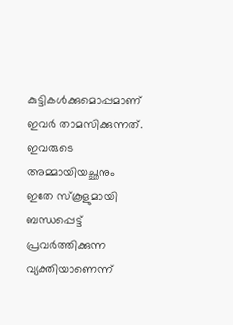കുട്ടികൾക്കുമൊപ്പമാണ് ഇവർ താമസിക്കുന്നത്. ഇവരുടെ അമ്മായിയച്ഛനും ഇതേ സ്കൂളുമായി ബന്ധപ്പെട്ട് പ്രവർത്തിക്കുന്ന വ്യക്തിയാണെന്ന്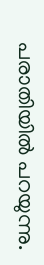പരാതിയിൽ പറയുന്നു.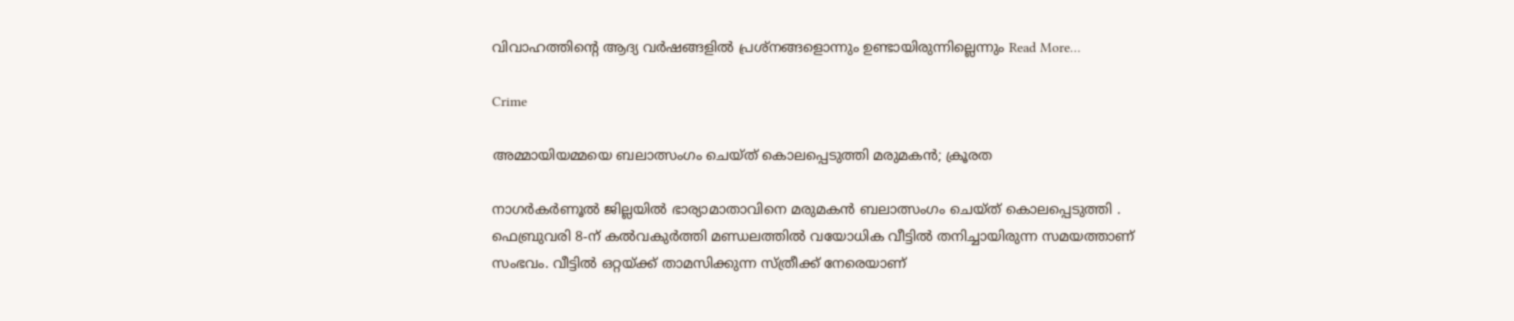വിവാഹത്തിന്റെ ആദ്യ വർഷങ്ങളിൽ പ്രശ്നങ്ങളൊന്നും ഉണ്ടായിരുന്നില്ലെന്നും Read More…

Crime

അമ്മായിയമ്മയെ ബലാത്സംഗം ചെയ്ത് കൊലപ്പെടുത്തി മരുമകന്‍; ക്രൂരത

നാഗർകർണൂൽ ജില്ലയിൽ ഭാര്യാമാതാവിനെ മരുമകൻ ബലാത്സംഗം ചെയ്ത് കൊലപ്പെടുത്തി . ഫെബ്രുവരി 8-ന് കൽവകുർത്തി മണ്ഡലത്തിൽ വയോധിക വീട്ടിൽ തനിച്ചായിരുന്ന സമയത്താണ് സംഭവം. വീട്ടില്‍ ഒറ്റയ്ക്ക് താമസിക്കുന്ന സ്ത്രീക്ക് നേരെയാണ്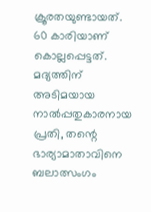ക്രൂരതയുണ്ടായത്. 60 കാരിയാണ് കൊല്ലപ്പെട്ടത്. മദ്യത്തിന് അടിമയായ നാൽപ്പതുകാരനായ പ്രതി, തന്റെ ഭാര്യാമാതാവിനെ ബലാത്സംഗം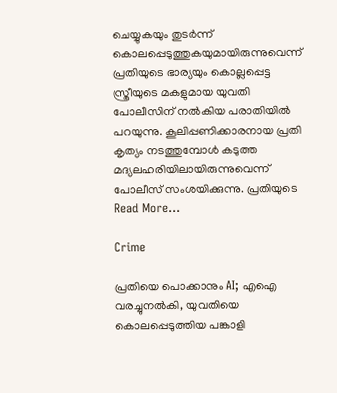ചെയ്യുകയും തുടർന്ന് കൊലപ്പെടുത്തുകയുമായിരുന്നുവെന്ന് പ്രതിയുടെ ഭാര്യയും കൊല്ലപ്പെട്ട സ്ത്രീയുടെ മകളുമായ യുവതി പോലീസിന് നൽകിയ പരാതിയിൽ പറയുന്നു. കൂലിപ്പണിക്കാരനായ പ്രതി കൃത്യം നടത്തുമ്പോൾ കടുത്ത മദ്യലഹരിയിലായിരുന്നുവെന്ന് പോലീസ് സംശയിക്കുന്നു. പ്രതിയുടെ Read More…

Crime

പ്രതിയെ പൊക്കാനും AI; എഐ വരച്ചുനല്‍കി, യുവതിയെ കൊലപ്പെടുത്തിയ പങ്കാളി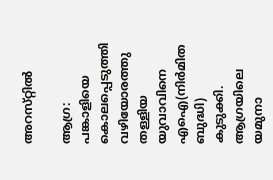അറസ്‌റ്റില്‍

ആഗ്ര: പങ്കാളിയെ കൊലപ്പെടുത്തി വഴിയോരത്തു തള്ളിയ യുവാവിനെ എഐ(നിര്‍മിത ബുദ്ധി) കുടുക്കി. ആഗ്രയിലെ യമുനാ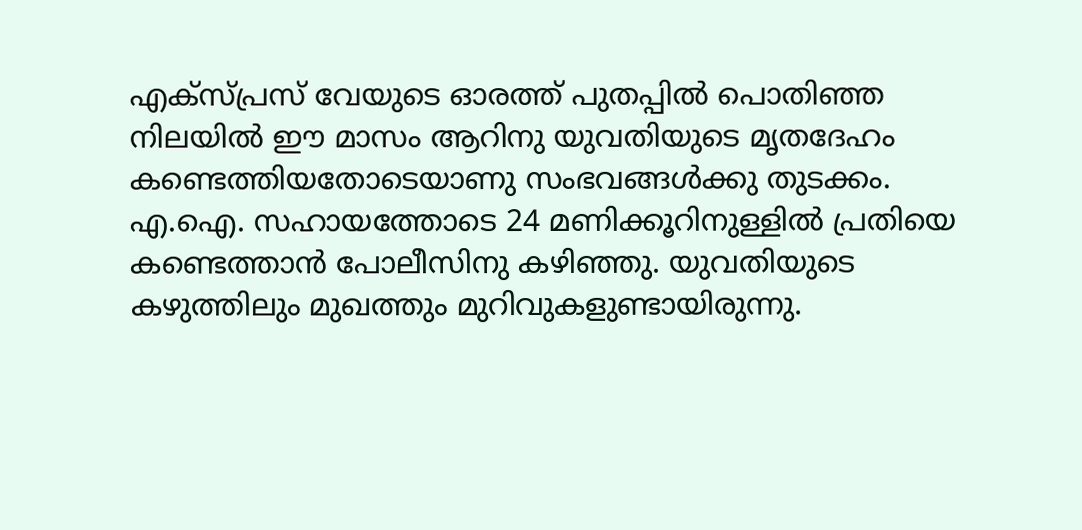എക്‌സ്‌പ്രസ്‌ വേയുടെ ഓരത്ത്‌ പുതപ്പില്‍ പൊതിഞ്ഞ നിലയില്‍ ഈ മാസം ആറിനു യുവതിയുടെ മൃതദേഹം കണ്ടെത്തിയതോടെയാണു സംഭവങ്ങള്‍ക്കു തുടക്കം. എ.ഐ. സഹായത്തോടെ 24 മണിക്കൂറിനുള്ളില്‍ പ്രതിയെ കണ്ടെത്താന്‍ പോലീസിനു കഴിഞ്ഞു. യുവതിയുടെ കഴുത്തിലും മുഖത്തും മുറിവുകളുണ്ടായിരുന്നു.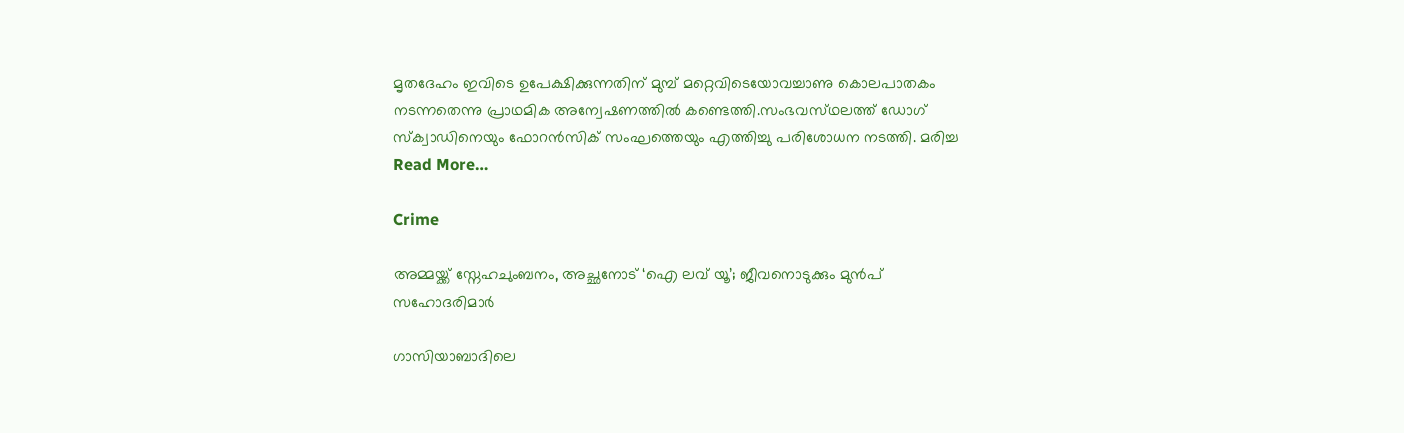മൃതദേഹം ഇവിടെ ഉപേക്ഷിക്കുന്നതിന്‌ മുമ്പ്‌ മറ്റെവിടെയോവച്ചാണു കൊലപാതകം നടന്നതെന്നു പ്രാഥമിക അന്വേഷണത്തില്‍ കണ്ടെത്തി.സംഭവസ്‌ഥലത്ത്‌ ഡോഗ്‌ സ്‌ക്വാഡിനെയും ഫോറന്‍സിക്‌ സംഘത്തെയും എത്തിച്ചു പരിശോധന നടത്തി. മരിച്ച Read More…

Crime

അമ്മയ്ക്ക് സ്നേഹചുംബനം, അച്ഛനോട് ‘ഐ ലവ് യൂ’; ജീവനൊടുക്കും മുന്‍പ് സഹോദരിമാര്‍

ഗാസിയാബാദിലെ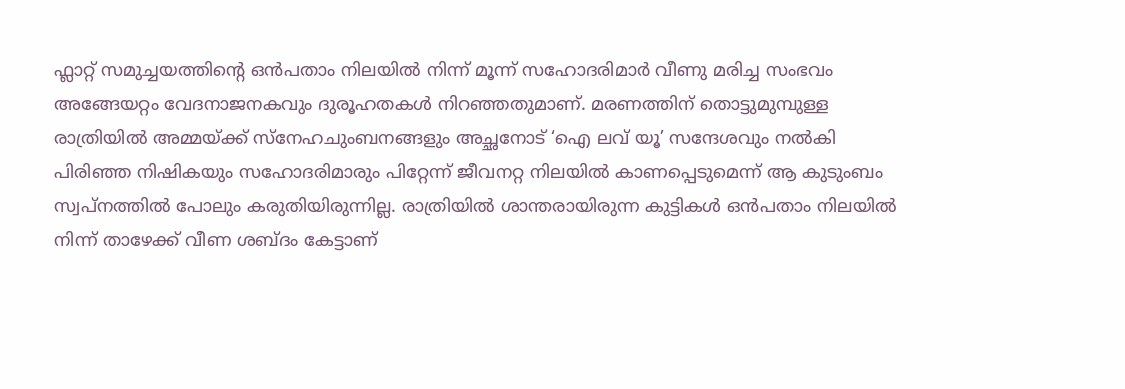ഫ്ലാറ്റ് സമുച്ചയത്തിന്റെ ഒൻപതാം നിലയിൽ നിന്ന് മൂന്ന് സഹോദരിമാർ വീണു മരിച്ച സംഭവം അങ്ങേയറ്റം വേദനാജനകവും ദുരൂഹതകൾ നിറഞ്ഞതുമാണ്. മരണത്തിന് തൊട്ടുമുമ്പുള്ള രാത്രിയിൽ അമ്മയ്ക്ക് സ്നേഹചുംബനങ്ങളും അച്ഛനോട് ‘ഐ ലവ് യൂ’ സന്ദേശവും നൽകി പിരിഞ്ഞ നിഷികയും സഹോദരിമാരും പിറ്റേന്ന് ജീവനറ്റ നിലയിൽ കാണപ്പെടുമെന്ന് ആ കുടുംബം സ്വപ്നത്തിൽ പോലും കരുതിയിരുന്നില്ല. രാത്രിയിൽ ശാന്തരായിരുന്ന കുട്ടികൾ ഒൻപതാം നിലയിൽ നിന്ന് താഴേക്ക് വീണ ശബ്ദം കേട്ടാണ്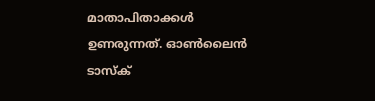മാതാപിതാക്കൾ ഉണരുന്നത്. ഓൺലൈൻ ടാസ്ക്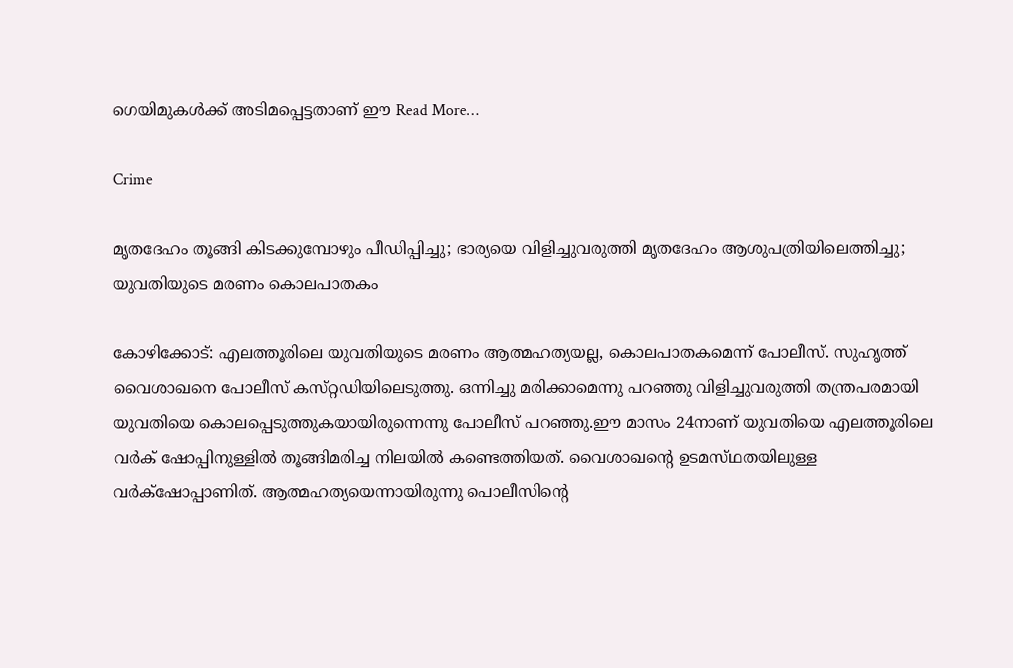ഗെയിമുകൾക്ക് അടിമപ്പെട്ടതാണ് ഈ Read More…

Crime

മൃതദേഹം തൂങ്ങി കിടക്കുമ്പോഴും പീഡിപ്പിച്ചു; ഭാര്യയെ വിളിച്ചുവരുത്തി മൃതദേഹം ആശുപത്രിയിലെത്തിച്ചു; യുവതിയുടെ മരണം കൊലപാതകം

കോഴിക്കോട്‌: എലത്തൂരിലെ യുവതിയുടെ മരണം ആത്മഹത്യയല്ല, കൊലപാതകമെന്ന്‌ പോലീസ്‌. സുഹൃത്ത്‌ വൈശാഖനെ പോലീസ്‌ കസ്‌റ്റഡിയിലെടുത്തു. ഒന്നിച്ചു മരിക്കാമെന്നു പറഞ്ഞു വിളിച്ചുവരുത്തി തന്ത്രപരമായി യുവതിയെ കൊലപ്പെടുത്തുകയായിരുന്നെന്നു പോലീസ്‌ പറഞ്ഞു.ഈ മാസം 24നാണ്‌ യുവതിയെ എലത്തൂരിലെ വര്‍ക്‌ ഷോപ്പിനുള്ളില്‍ തൂങ്ങിമരിച്ച നിലയില്‍ കണ്ടെത്തിയത്‌. വൈശാഖന്റെ ഉടമസ്‌ഥതയിലുള്ള വര്‍ക്‌ഷോപ്പാണിത്‌. ആത്മഹത്യയെന്നായിരുന്നു പൊലീസിന്റെ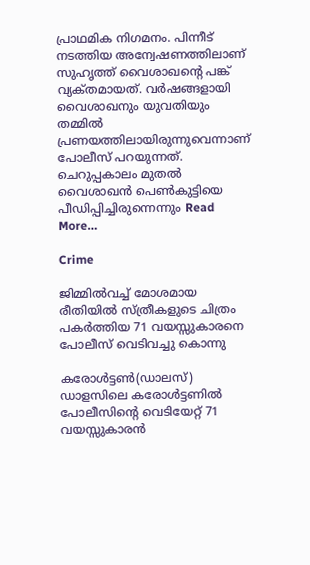പ്രാഥമിക നിഗമനം. പിന്നീട്‌ നടത്തിയ അന്വേഷണത്തിലാണ്‌ സുഹൃത്ത്‌ വൈശാഖന്റെ പങ്ക്‌ വ്യക്‌തമായത്‌. വര്‍ഷങ്ങളായി വൈശാഖനും യുവതിയും തമ്മില്‍ പ്രണയത്തിലായിരുന്നുവെന്നാണ്‌ പോലീസ്‌ പറയുന്നത്‌. ചെറുപ്പകാലം മുതല്‍ വൈശാഖന്‍ പെണ്‍കുട്ടിയെ പീഡിപ്പിച്ചിരുന്നെന്നും Read More…

Crime

ജിമ്മിൽവച്ച് മോശമായ രീതിയിൽ സ്ത്രീകളുടെ ചിത്രം പകർത്തിയ 71 വയസ്സുകാരനെ പോലീസ് വെടിവച്ചു കൊന്നു

കരോൾട്ടൺ(ഡാലസ്) ഡാളസിലെ കരോൾട്ടണിൽ പോലീസിന്റെ വെടിയേറ്റ് 71 വയസ്സുകാരൻ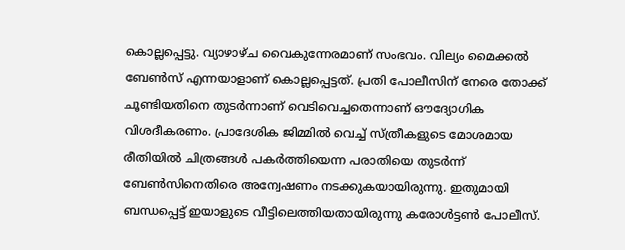കൊല്ലപ്പെട്ടു. വ്യാഴാഴ്ച വൈകുന്നേരമാണ് സംഭവം. വില്യം മൈക്കൽ ബേൺസ് എന്നയാളാണ് കൊല്ലപ്പെട്ടത്. പ്രതി പോലീസിന് നേരെ തോക്ക് ചൂണ്ടിയതിനെ തുടർന്നാണ് വെടിവെച്ചതെന്നാണ് ഔദ്യോഗിക വിശദീകരണം. പ്രാദേശിക ജിമ്മിൽ വെച്ച് സ്ത്രീകളുടെ മോശമായ രീതിയിൽ ചിത്രങ്ങൾ പകർത്തിയെന്ന പരാതിയെ തുടർന്ന് ബേൺസിനെതിരെ അന്വേഷണം നടക്കുകയായിരുന്നു. ഇതുമായി ബന്ധപ്പെട്ട് ഇയാളുടെ വീട്ടിലെത്തിയതായിരുന്നു കരോൾട്ടൺ പോലീസ്.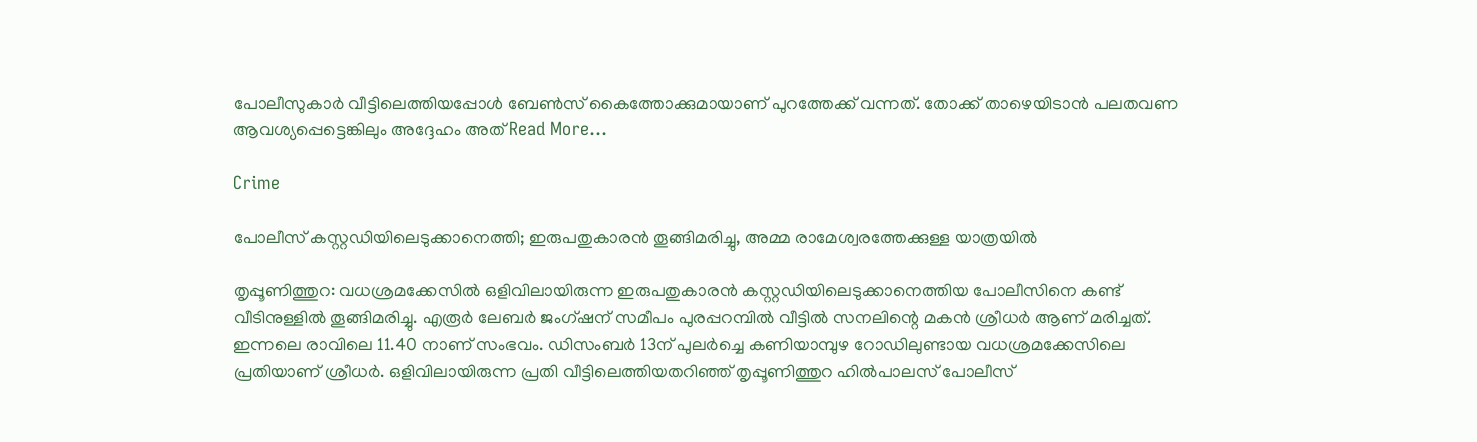പോലീസുകാർ വീട്ടിലെത്തിയപ്പോൾ ബേൺസ് കൈത്തോക്കുമായാണ് പുറത്തേക്ക് വന്നത്. തോക്ക് താഴെയിടാൻ പലതവണ ആവശ്യപ്പെട്ടെങ്കിലും അദ്ദേഹം അത് Read More…

Crime

പോലീസ് കസ്റ്റഡിയിലെടുക്കാനെത്തി; ഇരുപതുകാരന്‍ തൂങ്ങിമരിച്ചു, അമ്മ രാമേശ്വരത്തേക്കുള്ള യാത്രയില്‍

തൃപ്പൂണിത്തുറ: വധശ്രമക്കേസില്‍ ഒളിവിലായിരുന്ന ഇരുപതുകാരന്‍ കസ്റ്റഡിയിലെടുക്കാനെത്തിയ പോലീസിനെ കണ്ട് വീടിനുള്ളില്‍ തൂങ്ങിമരിച്ചു. എരൂര്‍ ലേബര്‍ ജംഗ്ഷന് സമീപം പുരപ്പറമ്പില്‍ വീട്ടില്‍ സനലിന്റെ മകന്‍ ശ്രീധര്‍ ആണ് മരിച്ചത്. ഇന്നലെ രാവിലെ 11.40 നാണ് സംഭവം. ഡിസംബര്‍ 13ന് പുലര്‍ച്ചെ കണിയാമ്പുഴ റോഡിലുണ്ടായ വധശ്രമക്കേസിലെ പ്രതിയാണ് ശ്രീധര്‍. ഒളിവിലായിരുന്ന പ്രതി വീട്ടിലെത്തിയതറിഞ്ഞ് തൃപ്പൂണിത്തുറ ഹില്‍പാലസ് പോലീസ്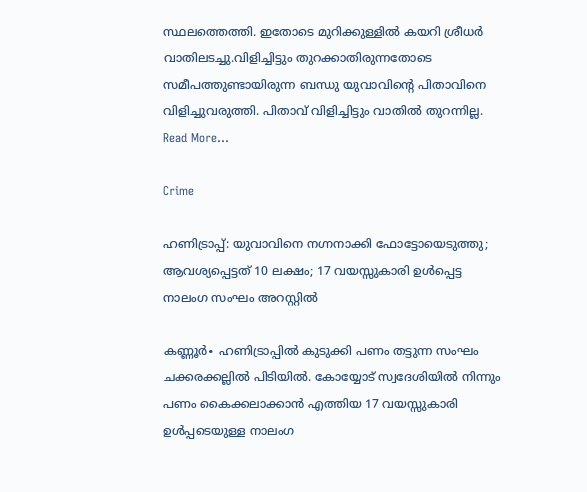സ്ഥലത്തെത്തി. ഇതോടെ മുറിക്കുള്ളില്‍ കയറി ശ്രീധര്‍ വാതിലടച്ചു.വിളിച്ചിട്ടും തുറക്കാതിരുന്നതോടെ സമീപത്തുണ്ടായിരുന്ന ബന്ധു യുവാവിന്റെ പിതാവിനെ വിളിച്ചുവരുത്തി. പിതാവ് വിളിച്ചിട്ടും വാതില്‍ തുറന്നില്ല. Read More…

Crime

ഹണിട്രാപ്പ്: യുവാവിനെ നഗ്നനാക്കി ഫോട്ടോയെടുത്തു; ആവശ്യപ്പെട്ടത് 10 ലക്ഷം; 17 വയസ്സുകാരി ഉൾപ്പെട്ട നാലംഗ സംഘം അറസ്റ്റില്‍

കണ്ണൂർ∙ ഹണിട്രാപ്പിൽ കുടുക്കി പണം തട്ടുന്ന സംഘം ചക്കരക്കല്ലിൽ പിടിയിൽ. കോയ്യോട് സ്വദേശിയിൽ നിന്നും പണം കൈക്കലാക്കാൻ എത്തിയ 17 വയസ്സുകാരി ഉൾപ്പടെയുള്ള നാലംഗ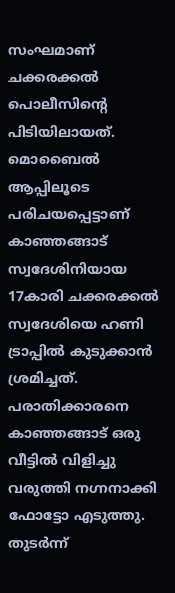സംഘമാണ് ചക്കരക്കൽ പൊലീസിന്റെ പിടിയിലായത്. മൊബൈൽ ആപ്പിലൂടെ പരിചയപ്പെട്ടാണ് കാഞ്ഞങ്ങാട് സ്വദേശിനിയായ 17കാരി ചക്കരക്കൽ സ്വദേശിയെ ഹണി ട്രാപ്പിൽ കുടുക്കാൻ ശ്രമിച്ചത്. പരാതിക്കാരനെ കാഞ്ഞങ്ങാട് ഒരു വീട്ടിൽ വിളിച്ചു വരുത്തി നഗ്നനാക്കി ഫോട്ടോ എടുത്തു.  തുടർന്ന്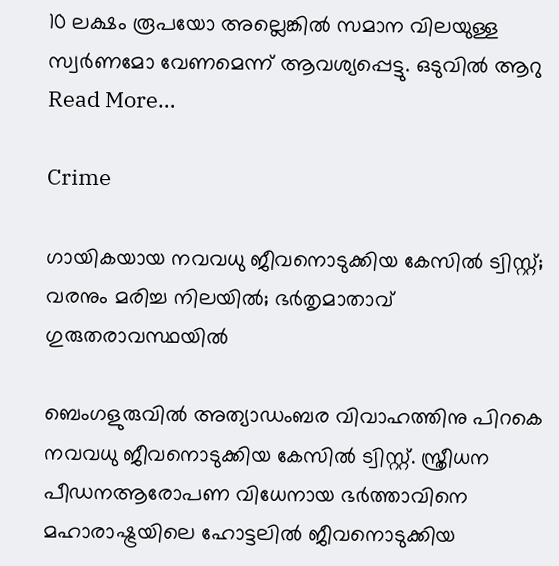10 ലക്ഷം രൂപയോ അല്ലെങ്കിൽ സമാന വിലയുള്ള സ്വർണമോ വേണമെന്ന് ആവശ്യപ്പെട്ടു. ഒടുവിൽ ആറു Read More…

Crime

ഗായികയായ നവവധു ജീവനൊടുക്കിയ കേസില്‍ ട്വിസ്റ്റ്; വരനും മരിച്ച നിലയില്‍; ഭര്‍തൃമാതാവ് ഗുരുതരാവസ്ഥയില്‍

ബെംഗളുരുവില്‍ അത്യാഡംബര വിവാഹത്തിനു പിറകെ നവവധു ജീവനൊടുക്കിയ കേസില്‍ ട്വിസ്റ്റ്. സ്ത്രീധന പീഡനആരോപണ വിധേനായ ഭര്‍ത്താവിനെ മഹാരാഷ്ട്രയിലെ ഹോട്ടലില്‍ ജീവനൊടുക്കിയ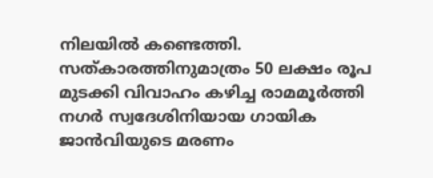നിലയില്‍‌ കണ്ടെത്തി. സത്കാരത്തിനുമാത്രം 50 ലക്ഷം രൂപ മുടക്കി വിവാഹം കഴിച്ച രാമമൂര്‍ത്തി നഗര്‍ സ്വദേശിനിയായ ഗായിക ജാന്‍വിയുടെ മരണം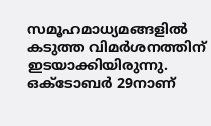സമൂഹമാധ്യമങ്ങളില്‍ കടുത്ത വിമര്‍ശനത്തിന് ഇടയാക്കിയിരുന്നു. ഒക്ടോബര്‍ 29നാണ്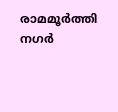രാമമൂര്‍ത്തി നഗര്‍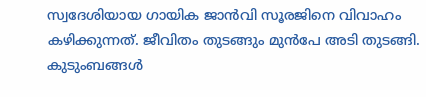സ്വദേശിയായ ഗായിക ജാന്‍വി സൂരജിനെ വിവാഹം കഴിക്കുന്നത്. ജീവിതം തുടങ്ങും മുന്‍പേ അടി തുടങ്ങി. കുടുംബങ്ങള്‍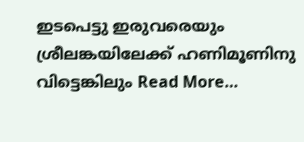ഇടപെട്ടു ഇരുവരെയും ശ്രീലങ്കയിലേക്ക് ഹണിമൂണിനു വിട്ടെങ്കിലും Read More…